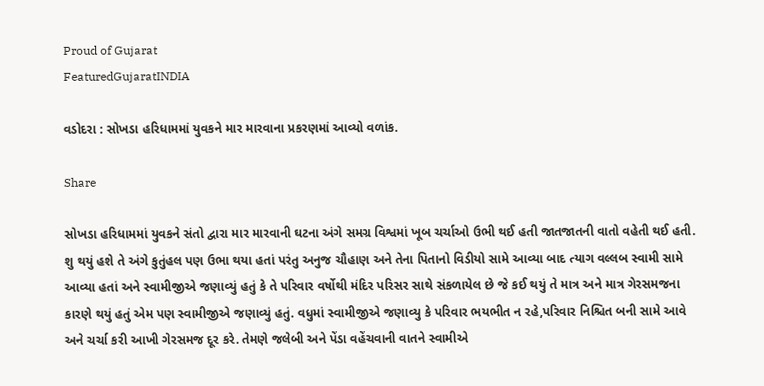Proud of Gujarat
FeaturedGujaratINDIA

વડોદરા : સોખડા હરિધામમાં યુવકને માર મારવાના પ્રકરણમાં આવ્યો વળાંક.

Share

સોખડા હરિધામમાં યુવકને સંતો દ્વારા માર મારવાની ઘટના અંગે સમગ્ર વિશ્વમાં ખૂબ ચર્ચાઓ ઉભી થઈ હતી જાતજાતની વાતો વહેતી થઈ હતી. શુ થયું હશે તે અંગે કુતુંહલ પણ ઉભા થયા હતાં પરંતુ અનુજ ચૌહાણ અને તેના પિતાનો વિડીયો સામે આવ્યા બાદ ત્યાગ વલ્લબ સ્વામી સામે આવ્યા હતાં અને સ્વામીજીએ જણાવ્યું હતું કે તે પરિવાર વર્ષોથી મંદિર પરિસર સાથે સંકળાયેલ છે જે કઈ થયું તે માત્ર અને માત્ર ગેરસમજના કારણે થયું હતું એમ પણ સ્વામીજીએ જણાવ્યું હતું. વધુમાં સ્વામીજીએ જણાવ્યુ કે પરિવાર ભયભીત ન રહે,પરિવાર નિશ્ચિત બની સામે આવે અને ચર્ચા કરી આખી ગેરસમજ દૂર કરે. તેમણે જલેબી અને પેંડા વહેંચવાની વાતને સ્વામીએ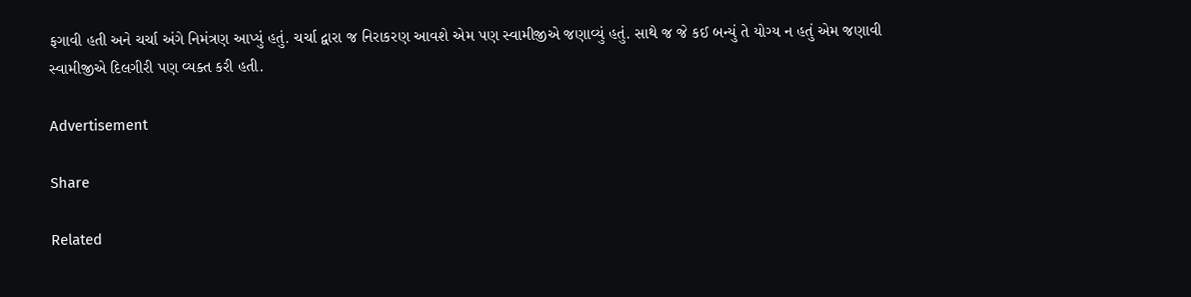ફગાવી હતી અને ચર્ચા અંગે નિમંત્રણ આપ્યું હતું. ચર્ચા દ્વારા જ નિરાકરણ આવશે એમ પણ સ્વામીજીએ જણાવ્યું હતું. સાથે જ જે કઈ બન્યું તે યોગ્ય ન હતું એમ જણાવી સ્વામીજીએ દિલગીરી પણ વ્યક્ત કરી હતી.

Advertisement

Share

Related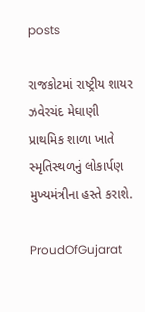posts

રાજકોટમાં રાષ્ટ્રીય શાયર ઝવેરચંદ મેઘાણી પ્રાથમિક શાળા ખાતે સ્મૃતિસ્થળનું લોકાર્પણ મુખ્યમંત્રીના હસ્તે કરાશે.

ProudOfGujarat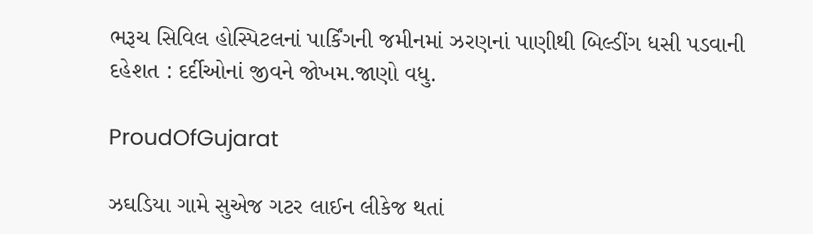ભરૂચ સિવિલ હોસ્પિટલનાં પાર્કિંગની જમીનમાં ઝરણનાં પાણીથી બિલ્ડીંગ ધસી પડવાની દહેશત : દર્દીઓનાં જીવને જોખમ.જાણો વધુ.

ProudOfGujarat

ઝઘડિયા ગામે સુએજ ગટર લાઈન લીકેજ થતાં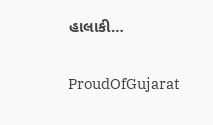હાલાકી…

ProudOfGujarat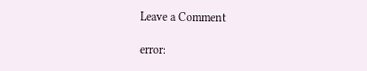Leave a Comment

error: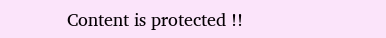Content is protected !!